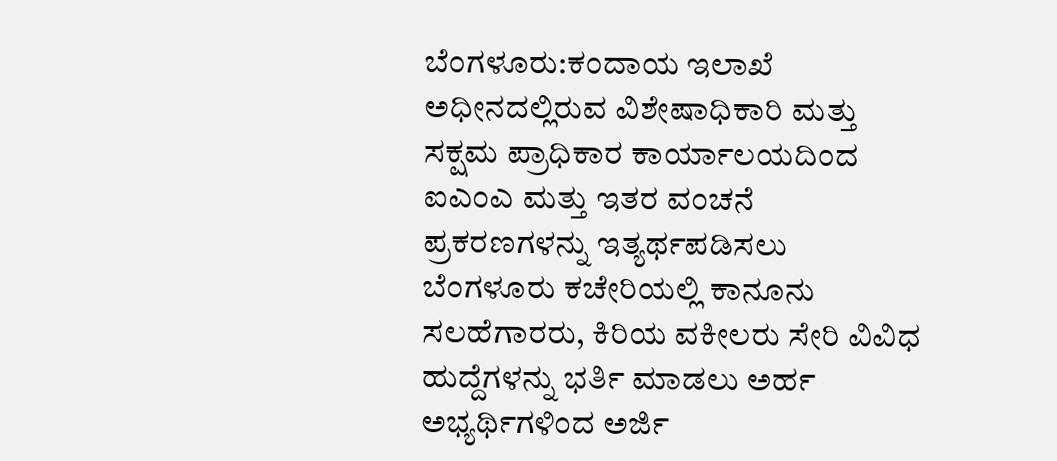ಬೆಂಗಳೂರು:ಕಂದಾಯ ಇಲಾಖೆ ಅಧೀನದಲ್ಲಿರುವ ವಿಶೇಷಾಧಿಕಾರಿ ಮತ್ತು ಸಕ್ಷಮ ಪ್ರಾಧಿಕಾರ ಕಾರ್ಯಾಲಯದಿಂದ ಐಎಂಎ ಮತ್ತು ಇತರ ವಂಚನೆ ಪ್ರಕರಣಗಳನ್ನು ಇತ್ಯರ್ಥಪಡಿಸಲು ಬೆಂಗಳೂರು ಕಚೇರಿಯಲ್ಲಿ ಕಾನೂನು ಸಲಹೆಗಾರರು, ಕಿರಿಯ ವಕೀಲರು ಸೇರಿ ವಿವಿಧ ಹುದ್ದೆಗಳನ್ನು ಭರ್ತಿ ಮಾಡಲು ಅರ್ಹ ಅಭ್ಯರ್ಥಿಗಳಿಂದ ಅರ್ಜಿ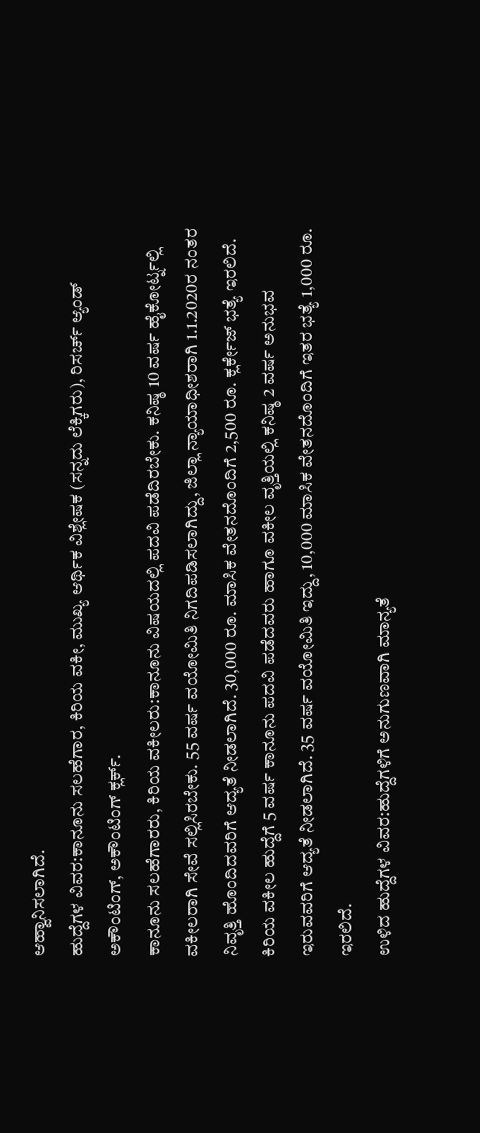ಆಹ್ವಾನಿಸಲಾಗಿದೆ.
ಹುದ್ದೆಗಳ ವಿವರ:ಕಾನೂನು ಸಲಹೆಗಾರ, ಕಿರಿಯ ವಕೀ, ಮುಖ್ಯ ಆರ್ಥಿಕ ವಿಶ್ಲೇಷಕ (ಸನ್ನದು ಲೆಕ್ಕಿಗರು), ರಿಸರ್ಚ್ ಆ್ಯಂಡ್ ಅಕೌಂಟಿಂಗ್, ಅಕೌಂಟಿಂಗ್ ಕ್ಲರ್ಕ್.
ಕಾನೂನು ಸಲಹೆಗಾರರು, ಕಿರಿಯ ವಕೀಲರು:ಕಾನೂನು ವಿಷಯದಲ್ಲಿ ಪದವಿ ಪಡೆದಿರಬೇಕು. ಕನಿಷ್ಠ 10 ವರ್ಷ ಹೈಕೋರ್ಟ್ನಲ್ಲಿ ವಕೀಲರಾಗಿ ಸೇವೆ ಸಲ್ಲಿಸಿರಬೇಕು. 55 ವರ್ಷ ವಯೋಮಿತಿ ನಿಗದಿಪಡಿಸಲಾಗಿದ್ದು, ಜಿಲ್ಲಾ ನ್ಯಾಯಾಧೀಶರಾಗಿ 1.1.2020ರ ನಂತರ ನಿವೃತ್ತಿ ಹೊಂದಿದವರಿಗೆ ಆದ್ಯತೆ ನೀಡಲಾಗಿದೆ. 30,000 ರೂ. ಮಾಸಿಕ ವೇತನದೊಂದಿಗೆ 2,500 ರೂ. ಕ್ಲರ್ಕೇಜ್ ಭತ್ಯೆ ಇರಲಿದೆ. ಕಿರಿಯ ವಕೀಲ ಹುದ್ದೆಗೆ 5 ವರ್ಷ ಕಾನೂನು ಪದವಿ ಪಡೆದವರು ಹಾಗೂ ವಕೀಲ ವೃತ್ತಿಯಲ್ಲಿ ಕನಿಷ್ಠ 2 ವರ್ಷ ಅನುಭವ ಇರುವವರಿಗೆ ಆದ್ಯತೆ ನೀಡಲಾಗಿದೆ. 35 ವರ್ಷ ವಯೋಮಿತಿ ಇದ್ದು, 10,000 ಮಾಸಿಕ ವೇತನದೊಂದಿಗೆ ಇತರ ಭತ್ಯೆ 1,000 ರೂ. ಇರಲಿದೆ.
ಉಳಿದ ಹುದ್ದೆಗಳ ವಿವರ:ಹುದ್ದೆಗಳಿಗೆ ಅನುಗುಣವಾಗಿ ಮಾನ್ಯತೆ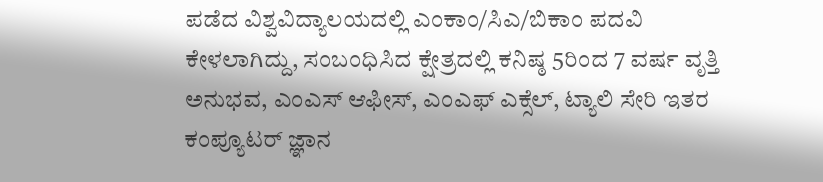ಪಡೆದ ವಿಶ್ವವಿದ್ಯಾಲಯದಲ್ಲಿ ಎಂಕಾಂ/ಸಿಎ/ಬಿಕಾಂ ಪದವಿ ಕೇಳಲಾಗಿದ್ದು, ಸಂಬಂಧಿಸಿದ ಕ್ಷೇತ್ರದಲ್ಲಿ ಕನಿಷ್ಠ 5ರಿಂದ 7 ವರ್ಷ ವೃತ್ತಿ ಅನುಭವ, ಎಂಎಸ್ ಆಫೀಸ್, ಎಂಎಫ್ ಎಕ್ಸೆಲ್, ಟ್ಯಾಲಿ ಸೇರಿ ಇತರ ಕಂಪ್ಯೂಟರ್ ಜ್ಞಾನ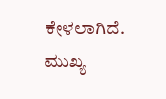ಕೇಳಲಾಗಿದೆ. ಮುಖ್ಯ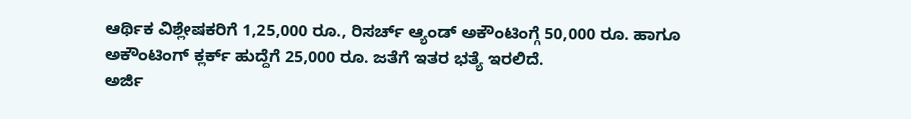ಆರ್ಥಿಕ ವಿಶ್ಲೇಷಕರಿಗೆ 1,25,000 ರೂ., ರಿಸರ್ಚ್ ಆ್ಯಂಡ್ ಅಕೌಂಟಿಂಗ್ಗೆ 50,000 ರೂ. ಹಾಗೂ ಅಕೌಂಟಿಂಗ್ ಕ್ಲರ್ಕ್ ಹುದ್ದೆಗೆ 25,000 ರೂ. ಜತೆಗೆ ಇತರ ಭತ್ಯೆ ಇರಲಿದೆ.
ಅರ್ಜಿ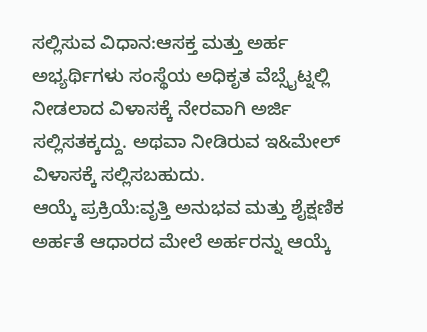ಸಲ್ಲಿಸುವ ವಿಧಾನ:ಆಸಕ್ತ ಮತ್ತು ಅರ್ಹ ಅಭ್ಯರ್ಥಿಗಳು ಸಂಸ್ಥೆಯ ಅಧಿಕೃತ ವೆಬ್ಸೈಟ್ನಲ್ಲಿ ನೀಡಲಾದ ವಿಳಾಸಕ್ಕೆ ನೇರವಾಗಿ ಅರ್ಜಿ ಸಲ್ಲಿಸತಕ್ಕದ್ದು. ಅಥವಾ ನೀಡಿರುವ ಇ&ಮೇಲ್ ವಿಳಾಸಕ್ಕೆ ಸಲ್ಲಿಸಬಹುದು.
ಆಯ್ಕೆ ಪ್ರಕ್ರಿಯೆ:ವೃತ್ತಿ ಅನುಭವ ಮತ್ತು ಶೈಕ್ಷಣಿಕ ಅರ್ಹತೆ ಆಧಾರದ ಮೇಲೆ ಅರ್ಹರನ್ನು ಆಯ್ಕೆ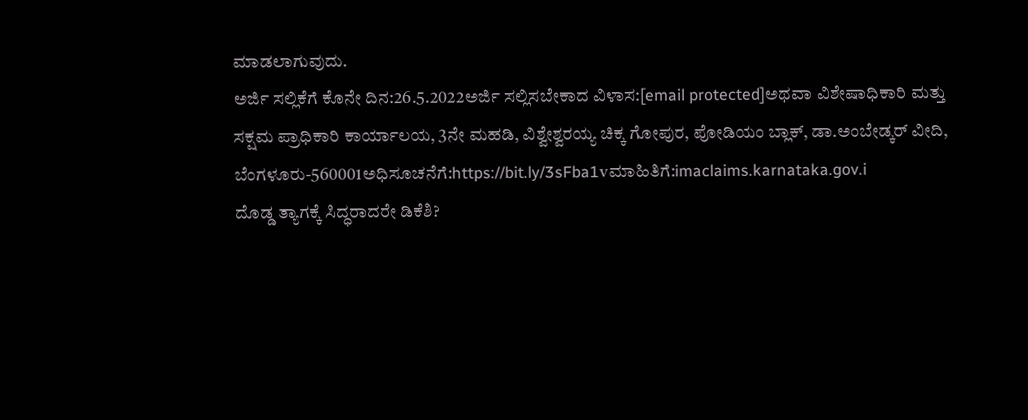ಮಾಡಲಾಗುವುದು.
ಅರ್ಜಿ ಸಲ್ಲಿಕೆಗೆ ಕೊನೇ ದಿನ:26.5.2022ಅರ್ಜಿ ಸಲ್ಲಿಸಬೇಕಾದ ವಿಳಾಸ:[email protected]ಅಥವಾ ವಿಶೇಷಾಧಿಕಾರಿ ಮತ್ತು ಸಕ್ಷಮ ಪ್ರಾಧಿಕಾರಿ ಕಾರ್ಯಾಲಯ, 3ನೇ ಮಹಡಿ, ವಿಶ್ವೇಶ್ವರಯ್ಯ ಚಿಕ್ಕ ಗೋಪುರ, ಪೋಡಿಯಂ ಬ್ಲಾಕ್, ಡಾ.ಅಂಬೇಡ್ಕರ್ ವೀದಿ, ಬೆಂಗಳೂರು-560001ಅಧಿಸೂಚನೆಗೆ:https://bit.ly/3sFba1vಮಾಹಿತಿಗೆ:imaclaims.karnataka.gov.i
ದೊಡ್ಡ ತ್ಯಾಗಕ್ಕೆ ಸಿದ್ಧರಾದರೇ ಡಿಕೆಶಿ?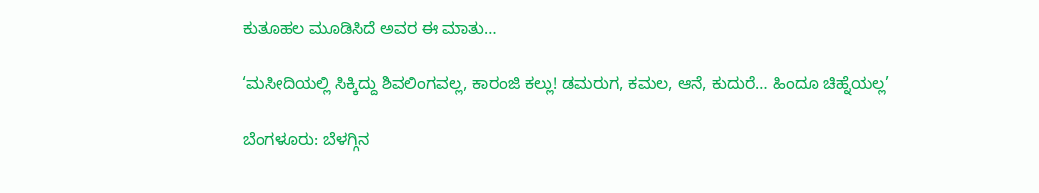ಕುತೂಹಲ ಮೂಡಿಸಿದೆ ಅವರ ಈ ಮಾತು…

‘ಮಸೀದಿಯಲ್ಲಿ ಸಿಕ್ಕಿದ್ದು ಶಿವಲಿಂಗವಲ್ಲ, ಕಾರಂಜಿ ಕಲ್ಲು! ಡಮರುಗ, ಕಮಲ, ಆನೆ, ಕುದುರೆ… ಹಿಂದೂ ಚಿಹ್ನೆಯಲ್ಲ’

ಬೆಂಗಳೂರು: ಬೆಳಗ್ಗಿನ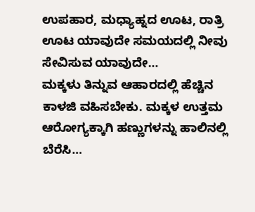ಉಪಹಾರ, ಮಧ್ಯಾಹ್ನದ ಊಟ, ರಾತ್ರಿ ಊಟ ಯಾವುದೇ ಸಮಯದಲ್ಲಿ ನೀವು ಸೇವಿಸುವ ಯಾವುದೇ…
ಮಕ್ಕಳು ತಿನ್ನುವ ಆಹಾರದಲ್ಲಿ ಹೆಚ್ಚಿನ ಕಾಳಜಿ ವಹಿಸಬೇಕು. ಮಕ್ಕಳ ಉತ್ತಮ ಆರೋಗ್ಯಕ್ಕಾಗಿ ಹಣ್ಣುಗಳನ್ನು ಹಾಲಿನಲ್ಲಿ ಬೆರೆಸಿ…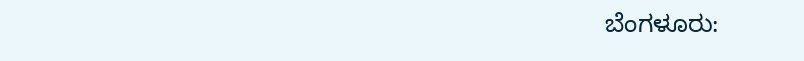ಬೆಂಗಳೂರು: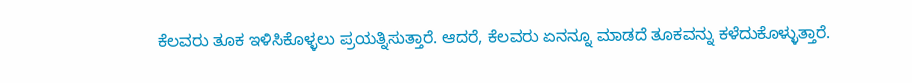ಕೆಲವರು ತೂಕ ಇಳಿಸಿಕೊಳ್ಳಲು ಪ್ರಯತ್ನಿಸುತ್ತಾರೆ. ಆದರೆ, ಕೆಲವರು ಏನನ್ನೂ ಮಾಡದೆ ತೂಕವನ್ನು ಕಳೆದುಕೊಳ್ಳುತ್ತಾರೆ.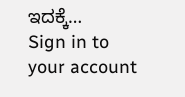ಇದಕ್ಕೆ…
Sign in to your account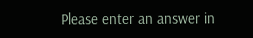Please enter an answer in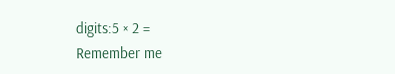digits:5 × 2 =
Remember me